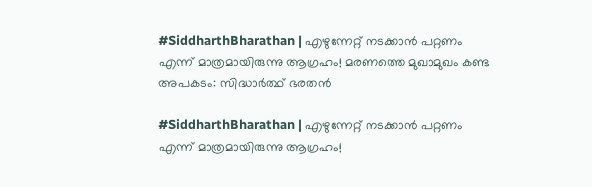#SiddharthBharathan | എഴുന്നേറ്റ് നടക്കാന്‍ പറ്റണം എന്ന് മാത്രമായിരുന്നു ആഗ്രഹം! മരണത്തെ മുഖാമുഖം കണ്ട അപകടം: സിദ്ധാര്‍ത്ഥ് ഭരതന്‍

#SiddharthBharathan | എഴുന്നേറ്റ് നടക്കാന്‍ പറ്റണം എന്ന് മാത്രമായിരുന്നു ആഗ്രഹം!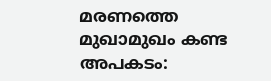മരണത്തെ മുഖാമുഖം കണ്ട അപകടം: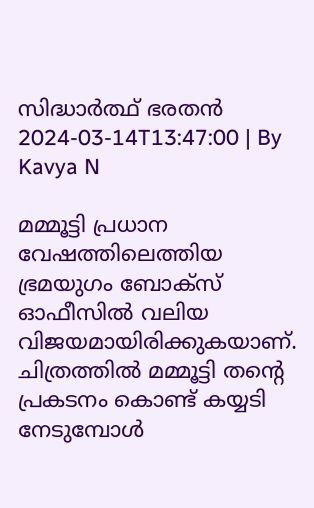സിദ്ധാര്‍ത്ഥ് ഭരതന്‍
2024-03-14T13:47:00 | By Kavya N

മമ്മൂട്ടി പ്രധാന വേഷത്തിലെത്തിയ ഭ്രമയുഗം ബോക്‌സ് ഓഫീസില്‍ വലിയ വിജയമായിരിക്കുകയാണ്. ചിത്രത്തില്‍ മമ്മൂട്ടി തന്റെ പ്രകടനം കൊണ്ട് കയ്യടി നേടുമ്പോള്‍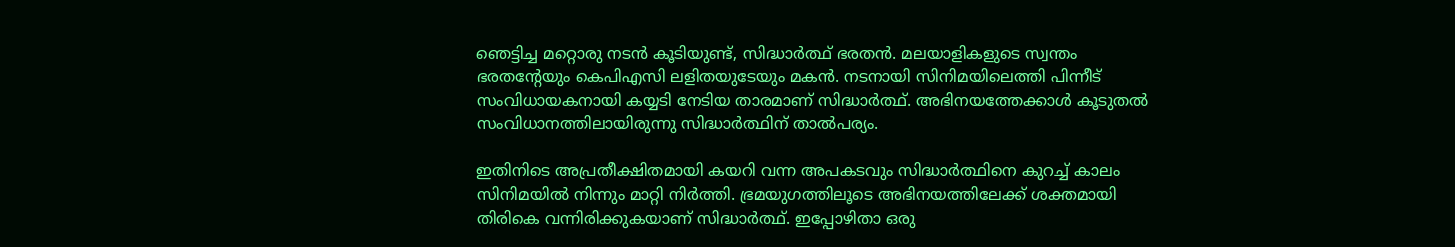ഞെട്ടിച്ച മറ്റൊരു നടന്‍ കൂടിയുണ്ട്, സിദ്ധാര്‍ത്ഥ് ഭരതന്‍. മലയാളികളുടെ സ്വന്തം ഭരതന്റേയും കെപിഎസി ലളിതയുടേയും മകന്‍. നടനായി സിനിമയിലെത്തി പിന്നീട് സംവിധായകനായി കയ്യടി നേടിയ താരമാണ് സിദ്ധാര്‍ത്ഥ്. അഭിനയത്തേക്കാള്‍ കൂടുതല്‍ സംവിധാനത്തിലായിരുന്നു സിദ്ധാര്‍ത്ഥിന് താല്‍പര്യം.

ഇതിനിടെ അപ്രതീക്ഷിതമായി കയറി വന്ന അപകടവും സിദ്ധാര്‍ത്ഥിനെ കുറച്ച് കാലം സിനിമയില്‍ നിന്നും മാറ്റി നിര്‍ത്തി. ഭ്രമയുഗത്തിലൂടെ അഭിനയത്തിലേക്ക് ശക്തമായി തിരികെ വന്നിരിക്കുകയാണ് സിദ്ധാര്‍ത്ഥ്. ഇപ്പോഴിതാ ഒരു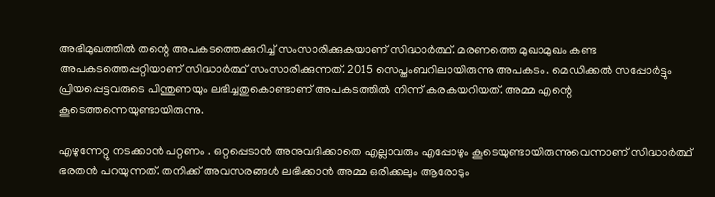അഭിമുഖത്തില്‍ തന്റെ അപകടത്തെക്കുറിച്ച് സംസാരിക്കുകയാണ് സിദ്ധാര്‍ത്ഥ്. മരണത്തെ മുഖാമുഖം കണ്ട അപകടത്തെപ്പറ്റിയാണ് സിദ്ധാര്‍ത്ഥ് സംസാരിക്കുന്നത്. 2015 സെപ്തംബറിലായിരുന്നു അപകടം. മെഡിക്കല്‍ സപ്പോര്‍ട്ടും പ്രിയപ്പെട്ടവരുടെ പിന്തുണയും ലഭിച്ചതുകൊണ്ടാണ് അപകടത്തില്‍ നിന്ന് കരകയറിയത്. അമ്മ എന്റെ കൂടെത്തന്നെയുണ്ടായിരുന്നു.

എഴുന്നേറ്റു നടക്കാന്‍ പറ്റണം . ഒറ്റപ്പെടാന്‍ അനുവദിക്കാതെ എല്ലാവരും എപ്പോഴും കൂടെയുണ്ടായിരുന്നുവെന്നാണ് സിദ്ധാര്‍ത്ഥ് ഭരതന്‍ പറയുന്നത്. തനിക്ക് അവസരങ്ങള്‍ ലഭിക്കാന്‍ അമ്മ ഒരിക്കലും ആരോടും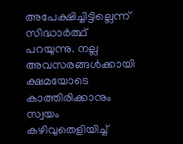അപേക്ഷിച്ചിട്ടില്ലെന്ന് സിദ്ധാര്‍ത്ഥ് പറയുന്നു. നല്ല അവസരങ്ങള്‍ക്കായി ക്ഷമയോടെ കാത്തിരിക്കാനും സ്വയം കഴിവുതെളിയിച്ച്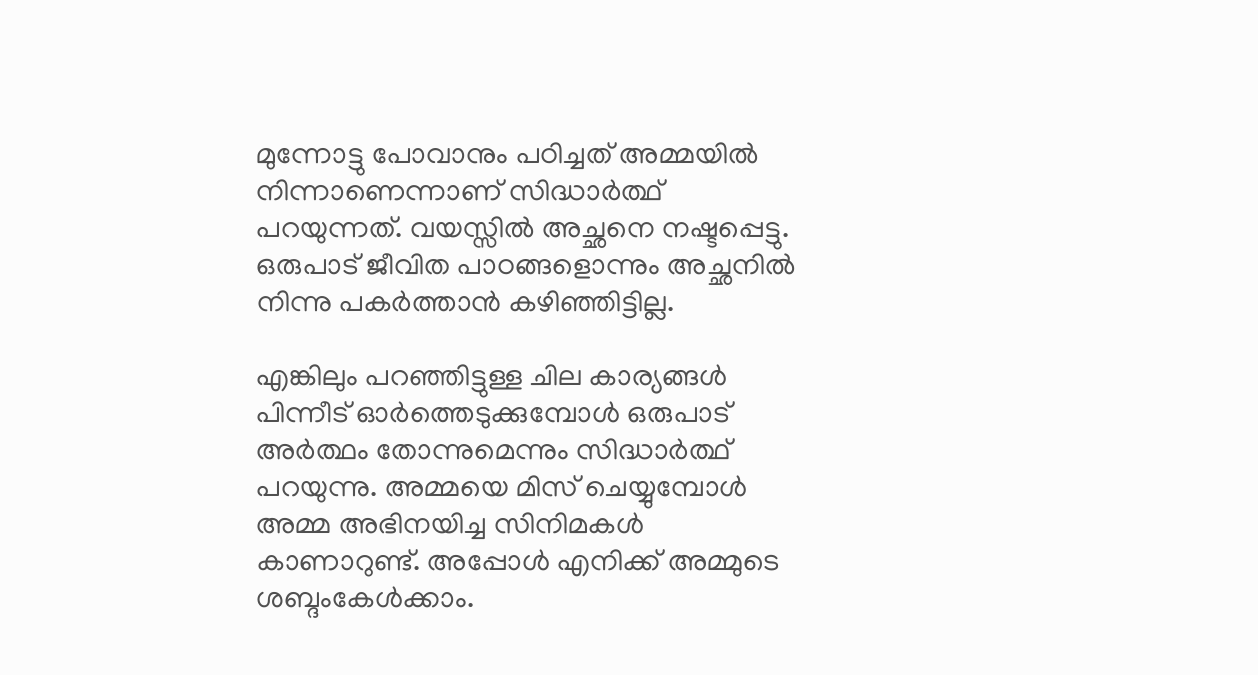മുന്നോട്ടു പോവാനും പഠിച്ചത് അമ്മയില്‍ നിന്നാണെന്നാണ് സിദ്ധാര്‍ത്ഥ് പറയുന്നത്. വയസ്സില്‍ അച്ഛനെ നഷ്ടപ്പെട്ടു. ഒരുപാട് ജീവിത പാഠങ്ങളൊന്നും അച്ഛനില്‍ നിന്നു പകര്‍ത്താന്‍ കഴിഞ്ഞിട്ടില്ല.

എങ്കിലും പറഞ്ഞിട്ടുള്ള ചില കാര്യങ്ങള്‍ പിന്നീട് ഓര്‍ത്തെടുക്കുമ്പോള്‍ ഒരുപാട് അര്‍ത്ഥം തോന്നുമെന്നും സിദ്ധാര്‍ത്ഥ് പറയുന്നു. അമ്മയെ മിസ് ചെയ്യുമ്പോള്‍ അമ്മ അഭിനയിച്ച സിനിമകള്‍ കാണാറുണ്ട്. അപ്പോള്‍ എനിക്ക് അമ്മുടെ ശബ്ദംകേള്‍ക്കാം.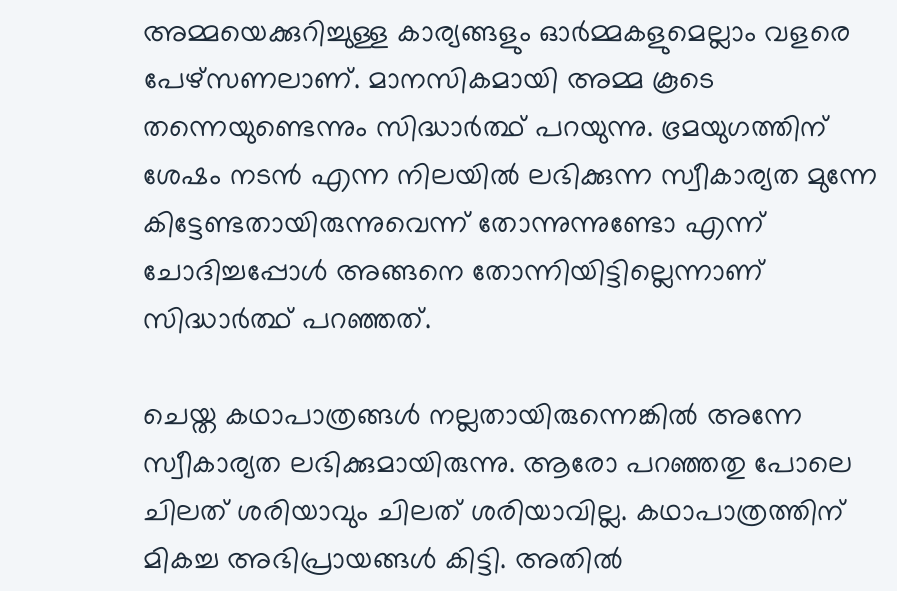അമ്മയെക്കുറിച്ചുള്ള കാര്യങ്ങളും ഓര്‍മ്മകളുമെല്ലാം വളരെ പേഴ്‌സണലാണ്. മാനസികമായി അമ്മ കൂടെ തന്നെയുണ്ടെന്നും സിദ്ധാര്‍ത്ഥ് പറയുന്നു. ഭ്രമയുഗത്തിന് ശേഷം നടന്‍ എന്ന നിലയില്‍ ലഭിക്കുന്ന സ്വീകാര്യത മുന്നേ കിട്ടേണ്ടതായിരുന്നുവെന്ന് തോന്നുന്നുണ്ടോ എന്ന് ചോദിച്ചപ്പോള്‍ അങ്ങനെ തോന്നിയിട്ടില്ലെന്നാണ് സിദ്ധാര്‍ത്ഥ് പറഞ്ഞത്.

ചെയ്ത കഥാപാത്രങ്ങള്‍ നല്ലതായിരുന്നെങ്കില്‍ അന്നേ സ്വീകാര്യത ലഭിക്കുമായിരുന്നു. ആരോ പറഞ്ഞതു പോലെ ചിലത് ശരിയാവും ചിലത് ശരിയാവില്ല. കഥാപാത്രത്തിന് മികച്ച അഭിപ്രായങ്ങള്‍ കിട്ടി. അതില്‍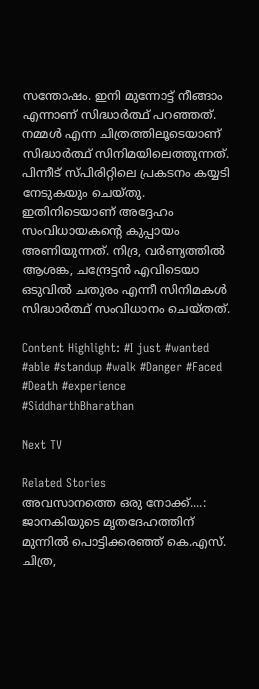സന്തോഷം. ഇനി മുന്നോട്ട് നീങ്ങാം എന്നാണ് സിദ്ധാര്‍ത്ഥ് പറഞ്ഞത്. നമ്മള്‍ എന്ന ചിത്രത്തിലൂടെയാണ് സിദ്ധാര്‍ത്ഥ് സിനിമയിലെത്തുന്നത്. പിന്നീട് സ്പിരിറ്റിലെ പ്രകടനം കയ്യടി നേടുകയും ചെയ്തു. ഇതിനിടെയാണ് അദ്ദേഹം സംവിധായകന്റെ കുപ്പായം അണിയുന്നത്. നിദ്ര, വര്‍ണ്യത്തില്‍ ആശങ്ക, ചന്ദ്രേട്ടന്‍ എവിടെയാ ഒടുവില്‍ ചതുരം എന്നീ സിനിമകള്‍ സിദ്ധാര്‍ത്ഥ് സംവിധാനം ചെയ്തത്.

Content Highlight: #I just #wanted #able #standup #walk #Danger #Faced #Death #experience #SiddharthBharathan

Next TV

Related Stories
അവസാനത്തെ ഒരു നോക്ക്....: ജാനകിയുടെ മൃതദേഹത്തിന് മുന്നിൽ പൊട്ടിക്കരഞ്ഞ് കെ.എസ്.  ചിത്ര,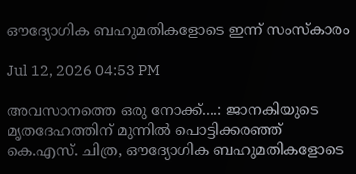ഔദ്യോഗിക ബഹുമതികളോടെ ഇന്ന് സംസ്കാരം

Jul 12, 2026 04:53 PM

അവസാനത്തെ ഒരു നോക്ക്....: ജാനകിയുടെ മൃതദേഹത്തിന് മുന്നിൽ പൊട്ടിക്കരഞ്ഞ് കെ.എസ്. ചിത്ര, ഔദ്യോഗിക ബഹുമതികളോടെ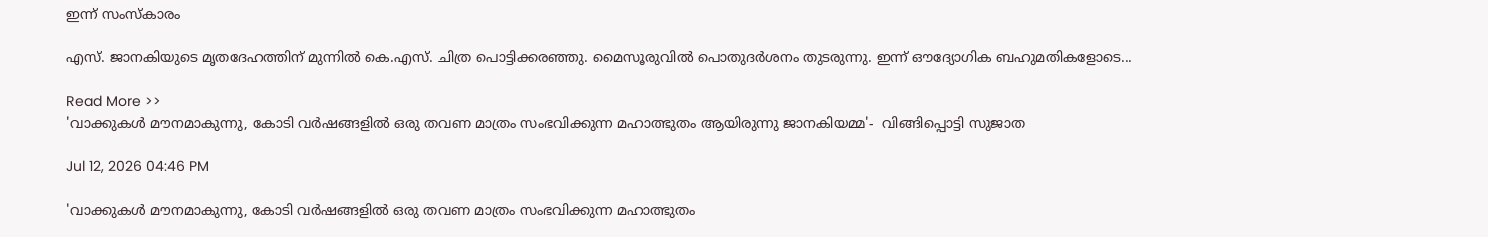ഇന്ന് സംസ്കാരം

എസ്. ജാനകിയുടെ മൃതദേഹത്തിന് മുന്നിൽ കെ.എസ്. ചിത്ര പൊട്ടിക്കരഞ്ഞു. മൈസൂരുവിൽ പൊതുദർശനം തുടരുന്നു. ഇന്ന് ഔദ്യോഗിക ബഹുമതികളോടെ...

Read More >>
'വാക്കുകൾ മൗനമാകുന്നു, കോടി വർഷങ്ങളിൽ ഒരു തവണ മാത്രം സംഭവിക്കുന്ന മഹാത്ഭുതം ആയിരുന്നു ജാനകിയമ്മ'-  വിങ്ങിപ്പൊട്ടി സുജാത

Jul 12, 2026 04:46 PM

'വാക്കുകൾ മൗനമാകുന്നു, കോടി വർഷങ്ങളിൽ ഒരു തവണ മാത്രം സംഭവിക്കുന്ന മഹാത്ഭുതം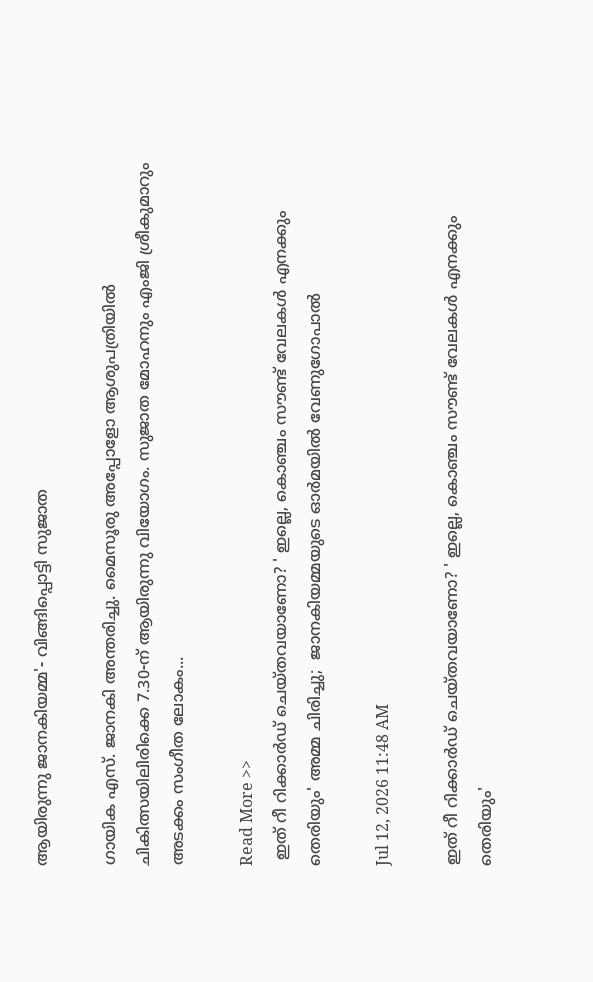ആയിരുന്നു ജാനകിയമ്മ'- വിങ്ങിപ്പൊട്ടി സുജാത

ഗായിക എസ്. ജാനകി അന്തരിച്ചു. മൈസൂരു അപ്പോളോ ആശുപത്രിയിൽ ചികിത്സയിലിരിക്കെ 7.30-ന് ആയിരുന്നു വിയോഗം. സുജാത മോഹനും എംജി ശ്രീകുമാറും അടക്കം സംഗീത ലോകം...

Read More >>
 ഇത് റീ റിക്കാർഡ് ചെയ്തവയാണോ? ' ഇല്ലെ, കൊഞ്ചം സൗണ്ട് വേലകൾ എനക്കും തെരിയും' അമ്മ ചിരിച്ചു;  ജാനകിയമ്മയുടെ ഓർമയിൽ വേണുഗോപാൽ

Jul 12, 2026 11:48 AM

ഇത് റീ റിക്കാർഡ് ചെയ്തവയാണോ? ' ഇല്ലെ, കൊഞ്ചം സൗണ്ട് വേലകൾ എനക്കും തെരിയും'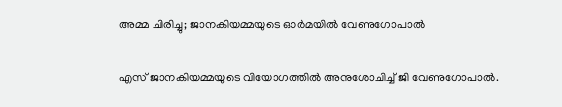അമ്മ ചിരിച്ചു; ജാനകിയമ്മയുടെ ഓർമയിൽ വേണുഗോപാൽ

എസ് ജാനകിയമ്മയുടെ വിയോഗത്തിൽ അനുശോചിച്ച് ജി വേണുഗോപാൽ.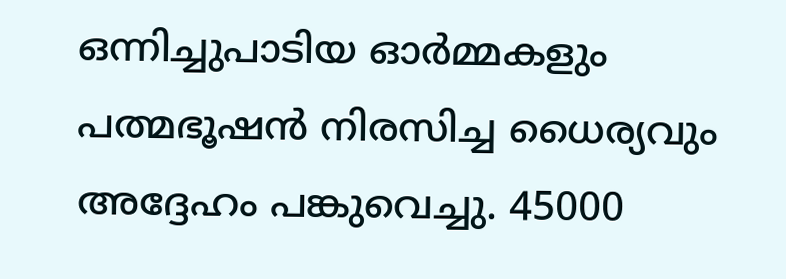ഒന്നിച്ചുപാടിയ ഓർമ്മകളും പത്മഭൂഷൻ നിരസിച്ച ധൈര്യവും അദ്ദേഹം പങ്കുവെച്ചു. 45000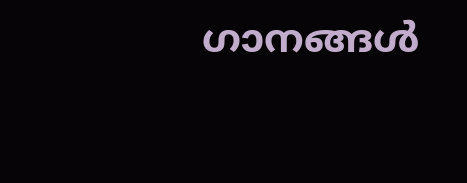ഗാനങ്ങൾ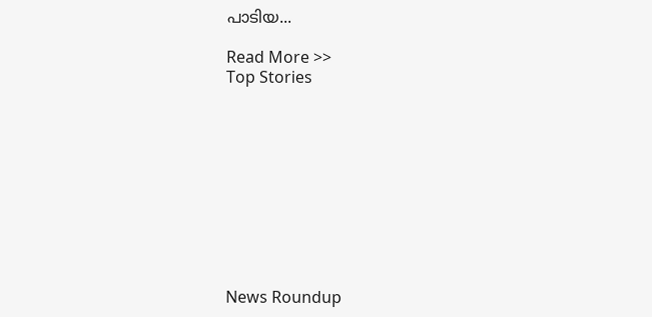പാടിയ...

Read More >>
Top Stories










News Roundup